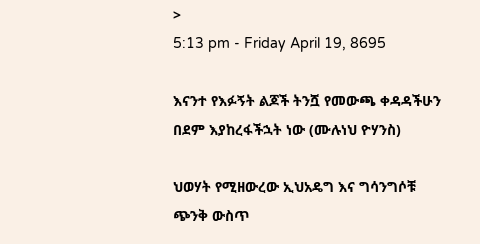>
5:13 pm - Friday April 19, 8695

እናንተ የእፉኝት ልጆች ትንሿ የመውጫ ቀዳዳችሁን በደም እያከረፋችኋት ነው (ሙሉነህ ዮሃንስ)

ህወሃት የሚዘውረው ኢህአዴግ እና ግሳንግሶቹ ጭንቅ ውስጥ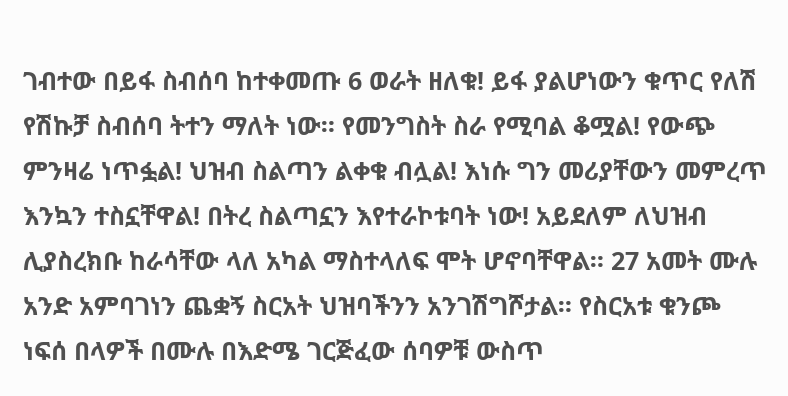ገብተው በይፋ ስብሰባ ከተቀመጡ 6 ወራት ዘለቁ! ይፋ ያልሆነውን ቁጥር የለሽ የሽኩቻ ስብሰባ ትተን ማለት ነው። የመንግስት ስራ የሚባል ቆሟል! የውጭ ምንዛሬ ነጥፏል! ህዝብ ስልጣን ልቀቁ ብሏል! እነሱ ግን መሪያቸውን መምረጥ እንኳን ተስኗቸዋል! በትረ ስልጣኗን እየተራኮቱባት ነው! አይደለም ለህዝብ ሊያስረክቡ ከራሳቸው ላለ አካል ማስተላለፍ ሞት ሆኖባቸዋል። 27 አመት ሙሉ አንድ አምባገነን ጨቋኝ ስርአት ህዝባችንን አንገሽግሾታል። የስርአቱ ቁንጮ ነፍሰ በላዎች በሙሉ በእድሜ ገርጅፈው ሰባዎቹ ውስጥ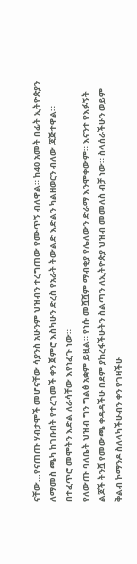ናቸው…የናጠጡ ሃብታሞች መሆናቸው ሳያንስ አሁንም ህዝብን ተረግጠው የሙጥኝ ብለዋል። ከ40 አመት በፊት ኢትዮጵያን ለማመስ ጫካ ከገቡበት የተረገመች ቀን ጀምሮ እስካሁን ድረስ የአራት ትውልድ እድልን ካልዘወርን ብለው ጃጅተዋል። በተፈጥሮ መሞትን እድል ለራሳቸው እየነፈጉ ነው።
የለውጡ ባለቤት ህዝብ ግን ግልፅ አቋም ይዟል። የነሱ መሿሿም ማብቂያ የሌለውን ድራማ እንሞቀውም። እናንተ የእፉኝት ልጆች ትንሿ የመውጫ ቀዳዳችሁ በደም ያከረፋችሁትን ስልጣን ለኢትዮጵያ ህዝብ መመለስ ብቻ ነው። ስላሰራችሁን ወይም ቅልብ ኮማንዶ ስለላካችሁብን ቀን የገዛችሁ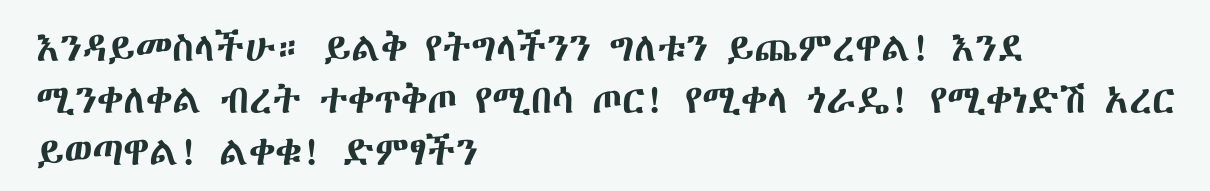እንዳይመስላችሁ። ይልቅ የትግላችንን ግለቱን ይጨምረዋል! እንደ ሚንቀለቀል ብረት ተቀጥቅጦ የሚበሳ ጦር! የሚቀላ ጎራዴ! የሚቀነድሽ አረር ይወጣዋል! ልቀቁ! ድምፃችን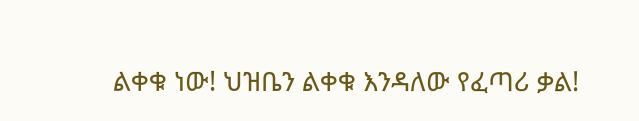ልቀቁ ነው! ህዝቤን ልቀቁ እንዳለው የፈጣሪ ቃል!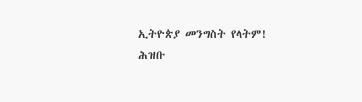ኢትዮጵያ መንግስት የላትም!
ሕዝቡ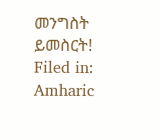መንግስት ይመስርት!
Filed in: Amharic